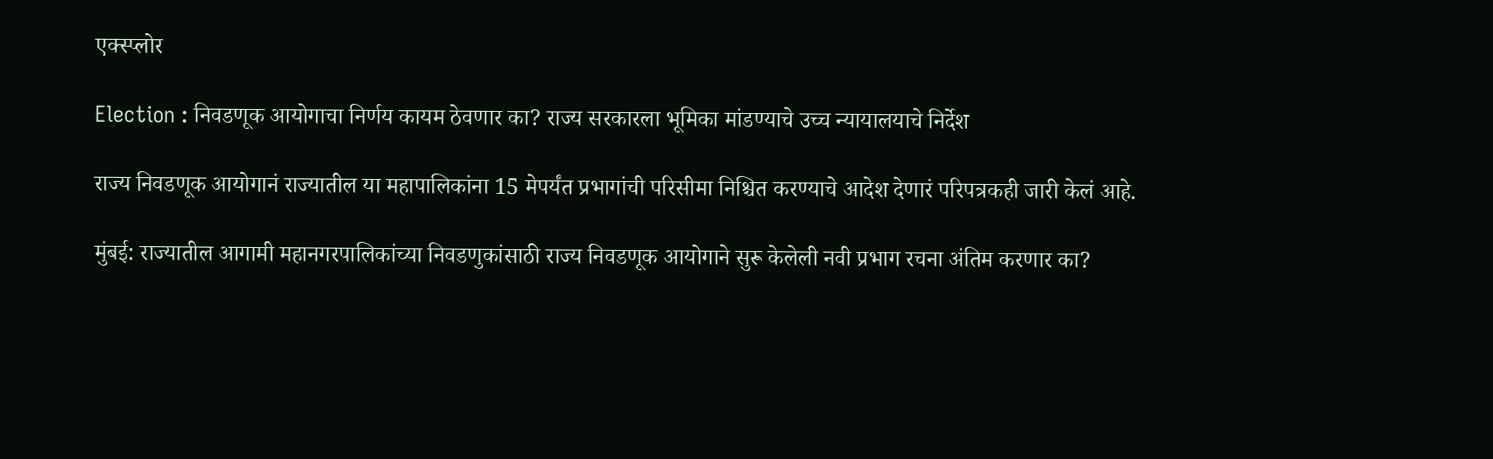एक्स्प्लोर

Election : निवडणूक आयोगाचा निर्णय कायम ठेवणार का? राज्य सरकारला भूमिका मांडण्याचे उच्च न्यायालयाचे निर्देश

राज्य निवडणूक आयोगानं राज्यातील या महापालिकांना 15 मेपर्यंत प्रभागांची परिसीमा निश्चित करण्याचे आदेश देणारं परिपत्रकही जारी केलं आहे.

मुंबई: राज्यातील आगामी महानगरपालिकांच्या निवडणुकांसाठी राज्य निवडणूक आयोगाने सुरू केलेली नवी प्रभाग रचना अंतिम करणार का?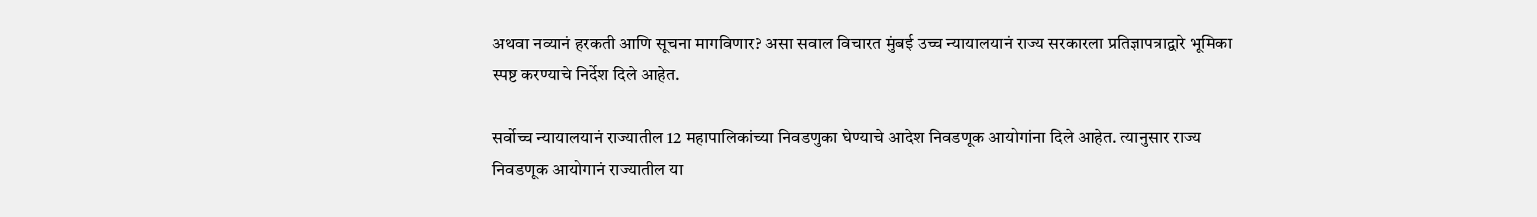अथवा नव्यानं हरकती आणि सूचना मागविणार? असा सवाल विचारत मुंबई उच्च न्यायालयानं राज्य सरकारला प्रतिज्ञापत्राद्वारे भूमिका स्पष्ट करण्याचे निर्देश दिले आहेत.

सर्वोच्च न्यायालयानं राज्यातील 12 महापालिकांच्या निवडणुका घेण्याचे आदेश निवडणूक आयोगांना दिले आहेत. त्यानुसार राज्य निवडणूक आयोगानं राज्यातील या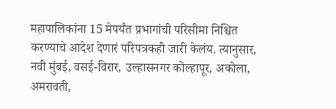महापालिकांना 15 मेपर्यंत प्रभागांची परिसीमा निश्चित करण्याचे आदेश देणारं परिपत्रकही जारी केलंय. त्यानुसार, नवी मुंबई, वसई-विरार, उल्हासनगर कोल्हापूर, अकोला, अमरावती,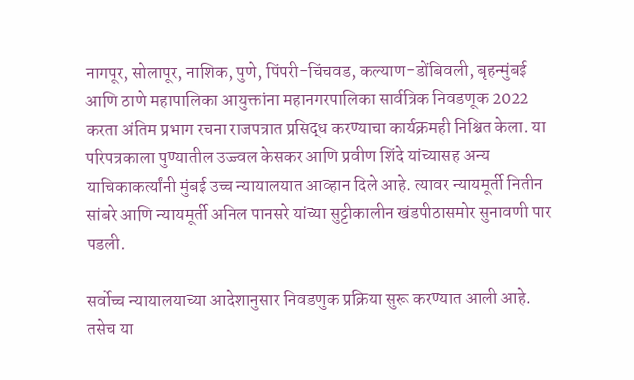नागपूर, सोलापूर, नाशिक, पुणे, पिंपरी-चिंचवड, कल्याण-डोंबिवली, बृहन्मुंबई आणि ठाणे महापालिका आयुक्तांना महानगरपालिका सार्वत्रिक निवडणूक 2022 करता अंतिम प्रभाग रचना राजपत्रात प्रसिद्ध करण्याचा कार्यक्रमही निश्चित केला. या परिपत्रकाला पुण्यातील उज्ज्वल केसकर आणि प्रवीण शिंदे यांच्यासह अन्य याचिकाकर्त्यांनी मुंबई उच्च न्यायालयात आव्हान दिले आहे. त्यावर न्यायमूर्ती नितीन सांबरे आणि न्यायमूर्ती अनिल पानसरे यांच्या सुट्टीकालीन खंडपीठासमोर सुनावणी पार पडली.

सर्वोच्च न्यायालयाच्या आदेशानुसार निवडणुक प्रक्रिया सुरू करण्यात आली आहे. तसेच या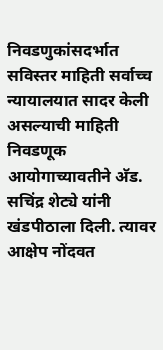निवडणुकांसदर्भात सविस्तर माहिती सर्वाच्च न्यायालयात सादर केली असल्याची माहिती निवडणूक आयोगाच्यावतीने अ‍ॅड. सचिंद्र शेट्ये यांनी खंडपीठाला दिली. त्यावर आक्षेप नोंदवत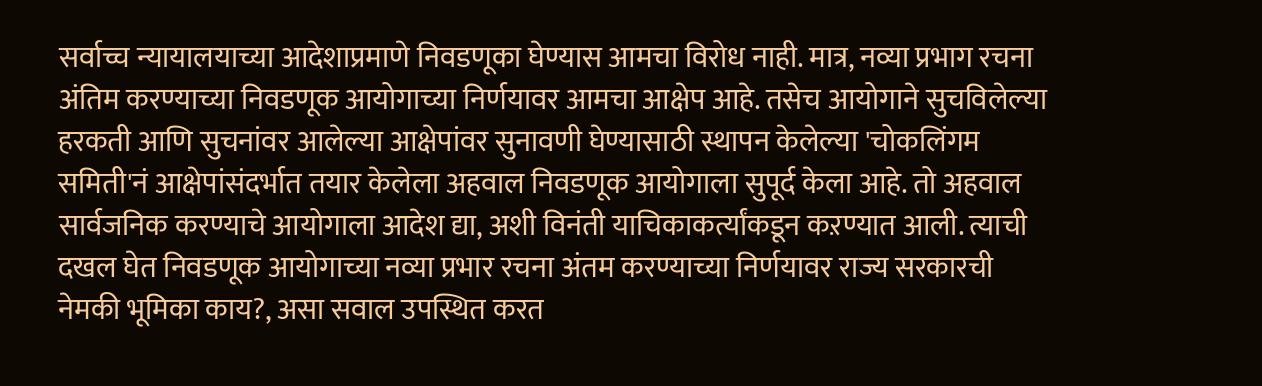सर्वाच्च न्यायालयाच्या आदेशाप्रमाणे निवडणूका घेण्यास आमचा विरोध नाही. मात्र, नव्या प्रभाग रचना अंतिम करण्याच्या निवडणूक आयोगाच्या निर्णयावर आमचा आक्षेप आहे. तसेच आयोगाने सुचविलेल्या हरकती आणि सुचनांवर आलेल्या आक्षेपांवर सुनावणी घेण्यासाठी स्थापन केलेल्या 'चोकलिंगम समिती'नं आक्षेपांसंदर्भात तयार केलेला अहवाल निवडणूक आयोगाला सुपूर्द केला आहे. तो अहवाल सार्वजनिक करण्याचे आयोगाला आदेश द्या, अशी विनंती याचिकाकर्त्यांकडून कऱण्यात आली. त्याची दखल घेत निवडणूक आयोगाच्या नव्या प्रभार रचना अंतम करण्याच्या निर्णयावर राज्य सरकारची नेमकी भूमिका काय?, असा सवाल उपस्थित करत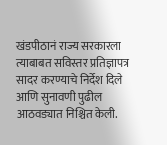खंडपीठानं राज्य सरकारला त्याबाबत सविस्तर प्रतिज्ञापत्र सादर करण्याचे निर्देश दिले आणि सुनावणी पुढील आठवड्यात निश्चित केली.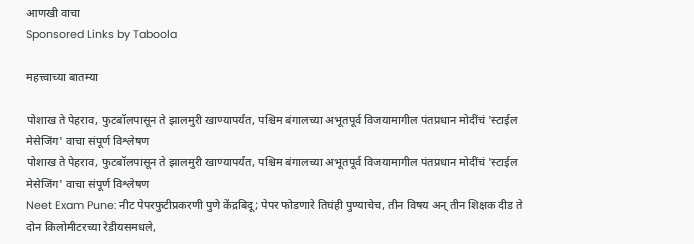आणखी वाचा
Sponsored Links by Taboola

महत्त्वाच्या बातम्या

पोशाख ते पेहराव, फुटबॉलपासून ते झालमुरी खाण्यापर्यंत, पश्चिम बंगालच्या अभूतपूर्व विजयामागील पंतप्रधान मोदींचं 'स्टाईल मेसेजिंग' वाचा संपूर्ण विश्लेषण
पोशाख ते पेहराव, फुटबॉलपासून ते झालमुरी खाण्यापर्यंत, पश्चिम बंगालच्या अभूतपूर्व विजयामागील पंतप्रधान मोदींचं 'स्टाईल मेसेजिंग' वाचा संपूर्ण विश्लेषण
Neet Exam Pune: नीट पेपरफुटीप्रकरणी पुणे केंद्रबिदू; पेपर फोडणारे तिघंही पुण्याचेच, तीन विषय अन् तीन शिक्षक दीड ते दोन किलोमीटरच्या रेडीयसमधले,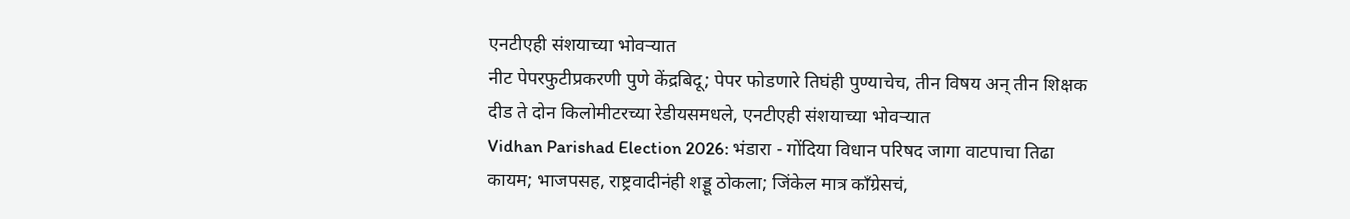एनटीएही संशयाच्या भोवऱ्यात
नीट पेपरफुटीप्रकरणी पुणे केंद्रबिदू; पेपर फोडणारे तिघंही पुण्याचेच, तीन विषय अन् तीन शिक्षक दीड ते दोन किलोमीटरच्या रेडीयसमधले, एनटीएही संशयाच्या भोवऱ्यात
Vidhan Parishad Election 2026: भंडारा - गोंदिया विधान परिषद जागा वाटपाचा तिढा कायम; भाजपसह, राष्ट्रवादीनंही शड्डू ठोकला; जिंकेल मात्र काँग्रेसचं,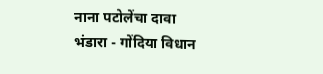नाना पटोलेंचा दावा
भंडारा - गोंदिया विधान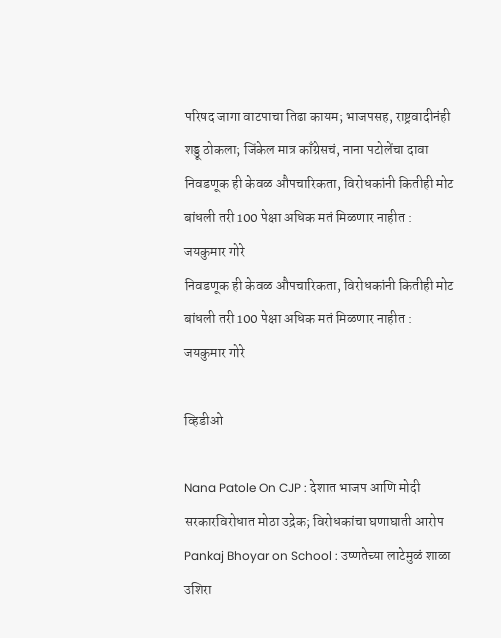परिषद जागा वाटपाचा तिढा कायम; भाजपसह, राष्ट्रवादीनंही शड्डू ठोकला; जिंकेल मात्र काँग्रेसचं, नाना पटोलेंचा दावा
निवडणूक ही केवळ औपचारिकता, विरोधकांनी कितीही मोट बांधली तरी 100 पेक्षा अधिक मतं मिळणार नाहीत : जयकुमार गोरे
निवडणूक ही केवळ औपचारिकता, विरोधकांनी कितीही मोट बांधली तरी 100 पेक्षा अधिक मतं मिळणार नाहीत : जयकुमार गोरे

व्हिडीओ

Nana Patole On CJP : देशात भाजप आणि मोदी सरकारविरोधात मोठा उद्रेक; विरोधकांचा घणाघाती आरोप
Pankaj Bhoyar on School : उष्णतेच्या लाटेमुळं शाळा उशिरा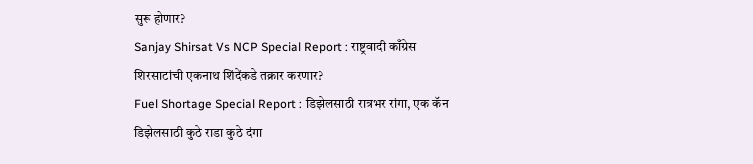सुरू होणार?
Sanjay Shirsat Vs NCP Special Report : राष्ट्रवादी काँग्रेस शिरसाटांची एकनाथ शिंदेंकडे तक्रार करणार?
Fuel Shortage Special Report : डिझेलसाठी रात्रभर रांगा, एक कॅन डिझेलसाठी कुठे राडा कुठे दंगा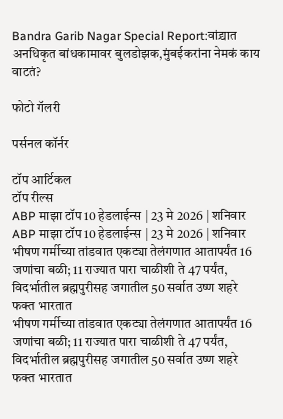Bandra Garib Nagar Special Report:वांद्र्यात अनधिकृत बांधकामावर बुलडोझक,मुंबईकरांना नेमकं काय वाटतं?

फोटो गॅलरी

पर्सनल कॉर्नर

टॉप आर्टिकल
टॉप रील्स
ABP माझा टॉप 10 हेडलाईन्स | 23 मे 2026 | शनिवार
ABP माझा टॉप 10 हेडलाईन्स | 23 मे 2026 | शनिवार
भीषण गर्मीच्या तांडवात एकट्या तेलंगणात आतापर्यंत 16 जणांचा बळी; 11 राज्यात पारा चाळीशी ते 47 पर्यंत, विदर्भातील ब्रह्मपुरीसह जगातील 50 सर्वात उष्ण शहरे फक्त भारतात
भीषण गर्मीच्या तांडवात एकट्या तेलंगणात आतापर्यंत 16 जणांचा बळी; 11 राज्यात पारा चाळीशी ते 47 पर्यंत, विदर्भातील ब्रह्मपुरीसह जगातील 50 सर्वात उष्ण शहरे फक्त भारतात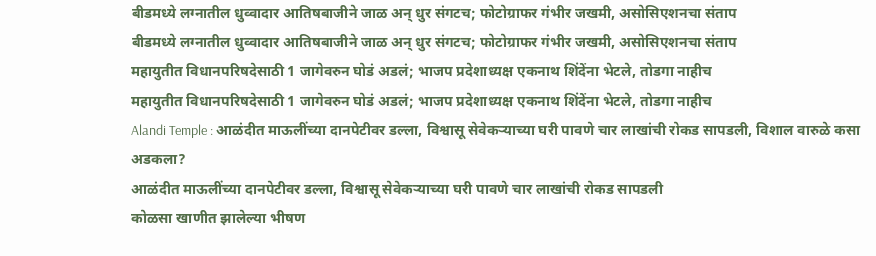बीडमध्ये लग्नातील धुव्वादार आतिषबाजीने जाळ अन् धुर संगटच; फोटोग्राफर गंभीर जखमी, असोसिएशनचा संताप
बीडमध्ये लग्नातील धुव्वादार आतिषबाजीने जाळ अन् धुर संगटच; फोटोग्राफर गंभीर जखमी, असोसिएशनचा संताप
महायुतीत विधानपरिषदेसाठी 1 जागेवरुन घोडं अडलं; भाजप प्रदेशाध्यक्ष एकनाथ शिंदेंना भेटले, तोडगा नाहीच
महायुतीत विधानपरिषदेसाठी 1 जागेवरुन घोडं अडलं; भाजप प्रदेशाध्यक्ष एकनाथ शिंदेंना भेटले, तोडगा नाहीच
Alandi Temple : आळंदीत माऊलींच्या दानपेटीवर डल्ला, विश्वासू सेवेकऱ्याच्या घरी पावणे चार लाखांची रोकड सापडली, विशाल वारुळे कसा अडकला?
आळंदीत माऊलींच्या दानपेटीवर डल्ला, विश्वासू सेवेकऱ्याच्या घरी पावणे चार लाखांची रोकड सापडली
कोळसा खाणीत झालेल्या भीषण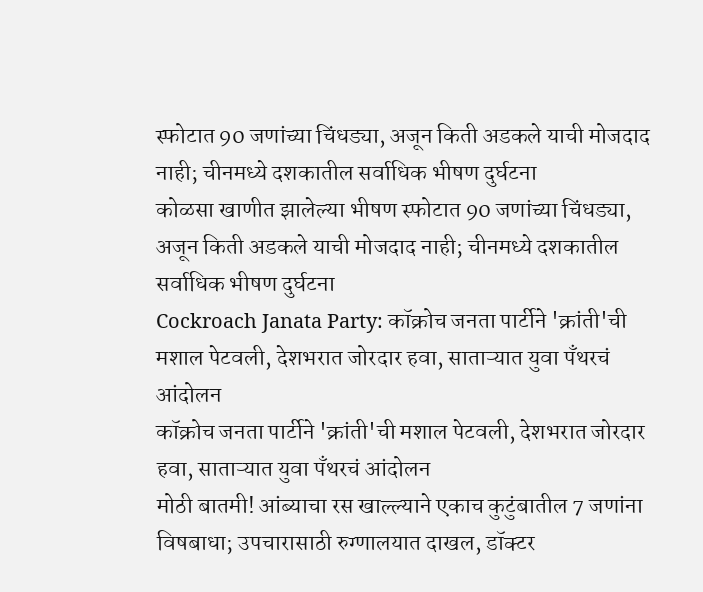स्फोटात 90 जणांच्या चिंधड्या, अजून किती अडकले याची मोजदाद नाही; चीनमध्ये दशकातील सर्वाधिक भीषण दुर्घटना
कोळसा खाणीत झालेल्या भीषण स्फोटात 90 जणांच्या चिंधड्या, अजून किती अडकले याची मोजदाद नाही; चीनमध्ये दशकातील सर्वाधिक भीषण दुर्घटना
Cockroach Janata Party: कॉक्रोच जनता पार्टीने 'क्रांती'ची मशाल पेटवली, देशभरात जोरदार हवा, साताऱ्यात युवा पँथरचं आंदोलन
कॉक्रोच जनता पार्टीने 'क्रांती'ची मशाल पेटवली, देशभरात जोरदार हवा, साताऱ्यात युवा पँथरचं आंदोलन
मोठी बातमी! आंब्याचा रस खाल्ल्याने एकाच कुटुंबातील 7 जणांना विषबाधा; उपचारासाठी रुग्णालयात दाखल, डॉक्टर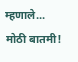म्हणाले...
मोठी बातमी!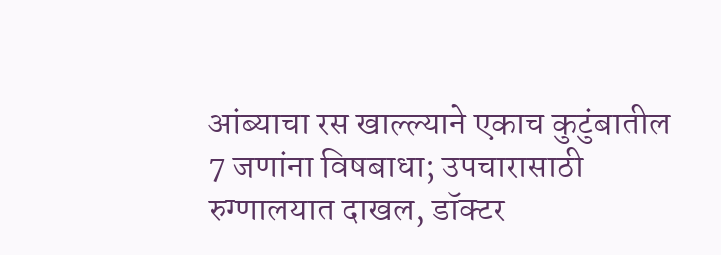आंब्याचा रस खाल्ल्याने एकाच कुटुंबातील 7 जणांना विषबाधा; उपचारासाठी रुग्णालयात दाखल, डॉक्टर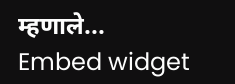म्हणाले...
Embed widget